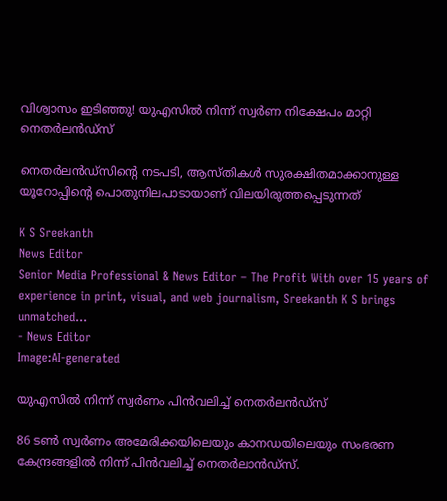വിശ്വാസം ഇടിഞ്ഞു! യുഎസില്‍ നിന്ന് സ്വര്‍ണ നിക്ഷേപം മാറ്റി നെതര്‍ലന്‍ഡ്‌സ്

നെതര്‍ലന്‍ഡ്‌സിന്റെ നടപടി, ആസ്തികള്‍ സുരക്ഷിതമാക്കാനുള്ള യൂറോപ്പിന്റെ പൊതുനിലപാടായാണ് വിലയിരുത്തപ്പെടുന്നത്

K S Sreekanth
News Editor
Senior Media Professional & News Editor – The Profit With over 15 years of experience in print, visual, and web journalism, Sreekanth K S brings unmatched...
- News Editor
Image:AI-generated

യുഎസില്‍ നിന്ന് സ്വര്‍ണം പിന്‍വലിച്ച് നെതര്‍ലന്‍ഡ്‌സ്

86 ടണ്‍ സ്വര്‍ണം അമേരിക്കയിലെയും കാനഡയിലെയും സംഭരണ കേന്ദ്രങ്ങളില്‍ നിന്ന് പിന്‍വലിച്ച് നെതര്‍ലാന്‍ഡ്സ്.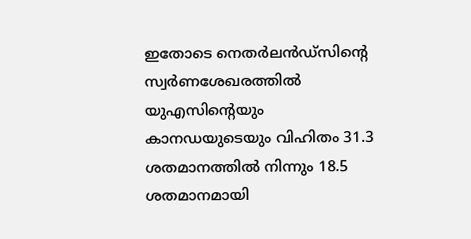ഇതോടെ നെതര്‍ലന്‍ഡ്‌സിന്റെ സ്വര്‍ണശേഖരത്തില്‍ യുഎസിന്റെയും കാനഡയുടെയും വിഹിതം 31.3 ശതമാനത്തില്‍ നിന്നും 18.5 ശതമാനമായി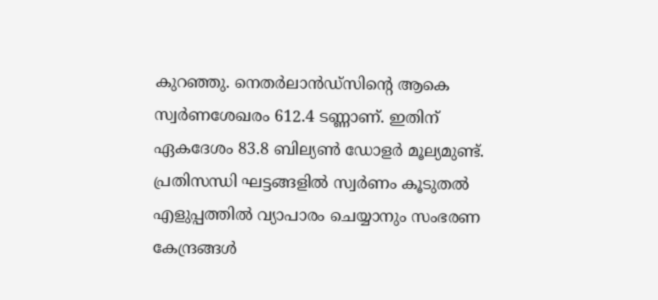കുറഞ്ഞു. നെതര്‍ലാന്‍ഡ്സിന്റെ ആകെ സ്വര്‍ണശേഖരം 612.4 ടണ്ണാണ്. ഇതിന് ഏകദേശം 83.8 ബില്യണ്‍ ഡോളര്‍ മൂല്യമുണ്ട്. പ്രതിസന്ധി ഘട്ടങ്ങളില്‍ സ്വര്‍ണം കൂടുതല്‍ എളുപ്പത്തില്‍ വ്യാപാരം ചെയ്യാനും സംഭരണ കേന്ദ്രങ്ങള്‍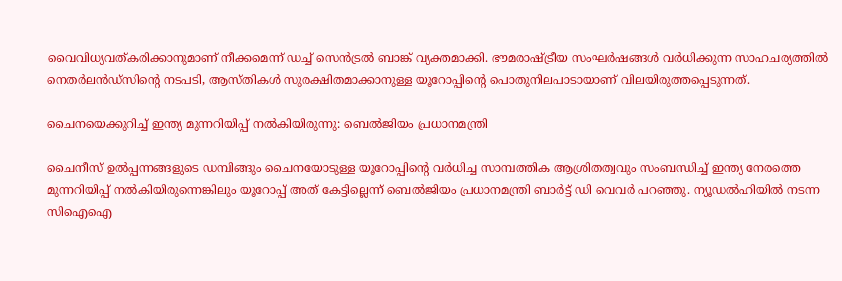വൈവിധ്യവത്കരിക്കാനുമാണ് നീക്കമെന്ന് ഡച്ച് സെന്‍ട്രല്‍ ബാങ്ക് വ്യക്തമാക്കി. ഭൗമരാഷ്ട്രീയ സംഘര്‍ഷങ്ങള്‍ വര്‍ധിക്കുന്ന സാഹചര്യത്തില്‍ നെതര്‍ലന്‍ഡ്‌സിന്റെ നടപടി, ആസ്തികള്‍ സുരക്ഷിതമാക്കാനുള്ള യൂറോപ്പിന്റെ പൊതുനിലപാടായാണ് വിലയിരുത്തപ്പെടുന്നത്.

ചൈനയെക്കുറിച്ച് ഇന്ത്യ മുന്നറിയിപ്പ് നല്‍കിയിരുന്നു: ബെല്‍ജിയം പ്രധാനമന്ത്രി

ചൈനീസ് ഉല്‍പ്പന്നങ്ങളുടെ ഡമ്പിങ്ങും ചൈനയോടുള്ള യൂറോപ്പിന്റെ വര്‍ധിച്ച സാമ്പത്തിക ആശ്രിതത്വവും സംബന്ധിച്ച് ഇന്ത്യ നേരത്തെ മുന്നറിയിപ്പ് നല്‍കിയിരുന്നെങ്കിലും യൂറോപ്പ് അത് കേട്ടില്ലെന്ന് ബെല്‍ജിയം പ്രധാനമന്ത്രി ബാര്‍ട്ട് ഡി വെവര്‍ പറഞ്ഞു. ന്യൂഡല്‍ഹിയില്‍ നടന്ന സിഐഐ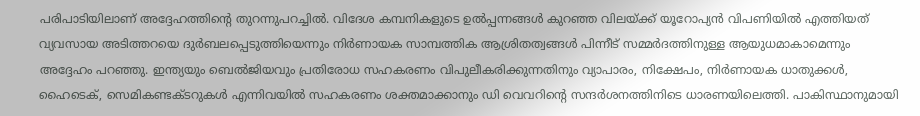പരിപാടിയിലാണ് അദ്ദേഹത്തിന്റെ തുറന്നുപറച്ചില്‍. വിദേശ കമ്പനികളുടെ ഉല്‍പ്പന്നങ്ങള്‍ കുറഞ്ഞ വിലയ്ക്ക് യൂറോപ്യന്‍ വിപണിയില്‍ എത്തിയത് വ്യവസായ അടിത്തറയെ ദുര്‍ബലപ്പെടുത്തിയെന്നും നിര്‍ണായക സാമ്പത്തിക ആശ്രിതത്വങ്ങള്‍ പിന്നീട് സമ്മര്‍ദത്തിനുള്ള ആയുധമാകാമെന്നും അദ്ദേഹം പറഞ്ഞു. ഇന്ത്യയും ബെല്‍ജിയവും പ്രതിരോധ സഹകരണം വിപുലീകരിക്കുന്നതിനും വ്യാപാരം, നിക്ഷേപം, നിര്‍ണായക ധാതുക്കള്‍, ഹൈടെക്, സെമികണ്ടക്ടറുകള്‍ എന്നിവയില്‍ സഹകരണം ശക്തമാക്കാനും ഡി വെവറിന്റെ സന്ദര്‍ശനത്തിനിടെ ധാരണയിലെത്തി. പാകിസ്ഥാനുമായി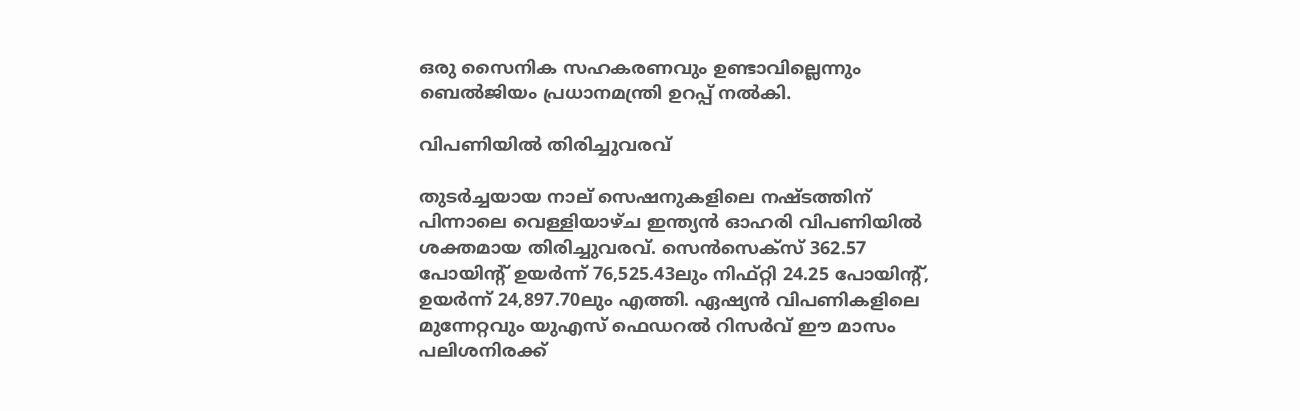ഒരു സൈനിക സഹകരണവും ഉണ്ടാവില്ലെന്നും ബെല്‍ജിയം പ്രധാനമന്ത്രി ഉറപ്പ് നല്‍കി.

വിപണിയില്‍ തിരിച്ചുവരവ്

തുടര്‍ച്ചയായ നാല് സെഷനുകളിലെ നഷ്ടത്തിന് പിന്നാലെ വെള്ളിയാഴ്ച ഇന്ത്യന്‍ ഓഹരി വിപണിയില്‍ ശക്തമായ തിരിച്ചുവരവ്. സെന്‍സെക്‌സ് 362.57 പോയിന്റ് ഉയര്‍ന്ന് 76,525.43ലും നിഫ്റ്റി 24.25 പോയിന്റ്, ഉയര്‍ന്ന് 24,897.70ലും എത്തി. ഏഷ്യന്‍ വിപണികളിലെ മുന്നേറ്റവും യുഎസ് ഫെഡറല്‍ റിസര്‍വ് ഈ മാസം പലിശനിരക്ക്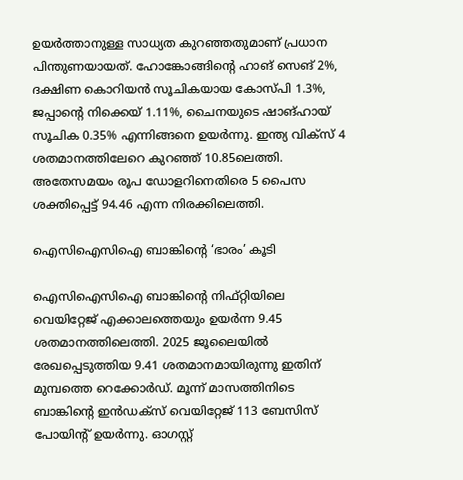ഉയര്‍ത്താനുള്ള സാധ്യത കുറഞ്ഞതുമാണ് പ്രധാന പിന്തുണയായത്. ഹോങ്കോങ്ങിന്റെ ഹാങ് സെങ് 2%, ദക്ഷിണ കൊറിയന്‍ സൂചികയായ കോസ്പി 1.3%, ജപ്പാന്റെ നിക്കെയ് 1.11%, ചൈനയുടെ ഷാങ്ഹായ്  സൂചിക 0.35% എന്നിങ്ങനെ ഉയര്‍ന്നു. ഇന്ത്യ വിക്‌സ് 4 ശതമാനത്തിലേറെ കുറഞ്ഞ് 10.85ലെത്തി. അതേസമയം രൂപ ഡോളറിനെതിരെ 5 പൈസ ശക്തിപ്പെട്ട് 94.46 എന്ന നിരക്കിലെത്തി.

ഐസിഐസിഐ ബാങ്കിന്റെ ‘ഭാരം’ കൂടി

ഐസിഐസിഐ ബാങ്കിന്റെ നിഫ്റ്റിയിലെ വെയിറ്റേജ് എക്കാലത്തെയും ഉയര്‍ന്ന 9.45 ശതമാനത്തിലെത്തി. 2025 ജൂലൈയില്‍ രേഖപ്പെടുത്തിയ 9.41 ശതമാനമായിരുന്നു ഇതിന് മുമ്പത്തെ റെക്കോര്‍ഡ്. മൂന്ന് മാസത്തിനിടെ ബാങ്കിന്റെ ഇന്‍ഡക്‌സ് വെയിറ്റേജ് 113 ബേസിസ് പോയിന്റ് ഉയര്‍ന്നു. ഓഗസ്റ്റ്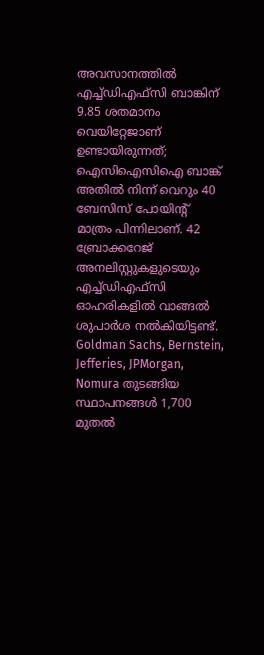അവസാനത്തില്‍ എച്ച്ഡിഎഫ്‌സി ബാങ്കിന് 9.85 ശതമാനം വെയിറ്റേജാണ് ഉണ്ടായിരുന്നത്; ഐസിഐസിഐ ബാങ്ക് അതില്‍ നിന്ന് വെറും 40 ബേസിസ് പോയിന്റ് മാത്രം പിന്നിലാണ്. 42 ബ്രോക്കറേജ് അനലിസ്റ്റുകളുടെയും എച്ച്ഡിഎഫ്‌സി ഓഹരികളില്‍ വാങ്ങല്‍ ശുപാര്‍ശ നല്‍കിയിട്ടണ്ട്. Goldman Sachs, Bernstein, Jefferies, JPMorgan, Nomura തുടങ്ങിയ സ്ഥാപനങ്ങള്‍ 1,700 മുതല്‍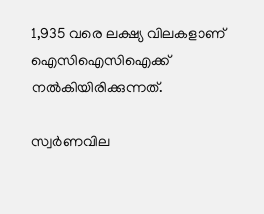1,935 വരെ ലക്ഷ്യ വിലകളാണ് ഐസിഐസിഐക്ക് നല്‍കിയിരിക്കുന്നത്.

സ്വര്‍ണവില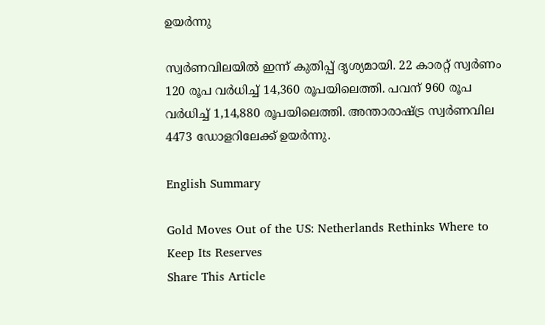ഉയര്‍ന്നു

സ്വര്‍ണവിലയില്‍ ഇന്ന് കുതിപ്പ് ദൃശ്യമായി. 22 കാരറ്റ് സ്വര്‍ണം 120 രൂപ വര്‍ധിച്ച് 14,360 രൂപയിലെത്തി. പവന് 960 രൂപ വര്‍ധിച്ച് 1,14,880 രൂപയിലെത്തി. അന്താരാഷ്ട്ര സ്വര്‍ണവില 4473 ഡോളറിലേക്ക് ഉയര്‍ന്നു.

English Summary

Gold Moves Out of the US: Netherlands Rethinks Where to Keep Its Reserves
Share This Article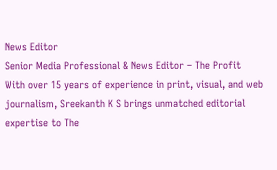News Editor
Senior Media Professional & News Editor – The Profit With over 15 years of experience in print, visual, and web journalism, Sreekanth K S brings unmatched editorial expertise to The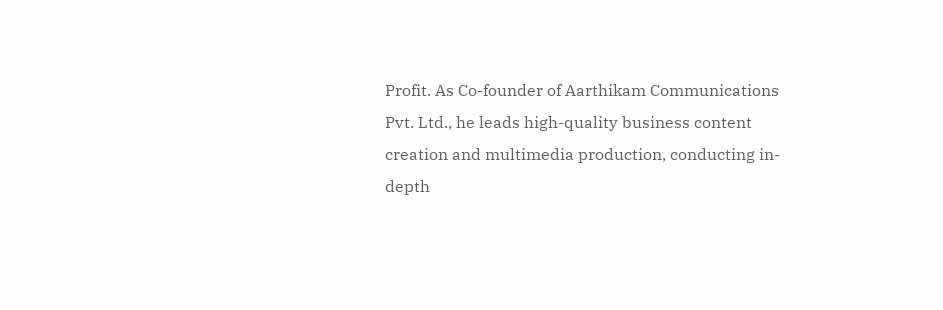Profit. As Co-founder of Aarthikam Communications Pvt. Ltd., he leads high-quality business content creation and multimedia production, conducting in-depth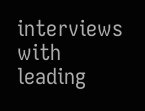interviews with leading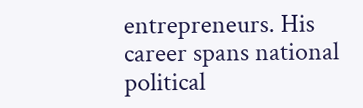entrepreneurs. His career spans national political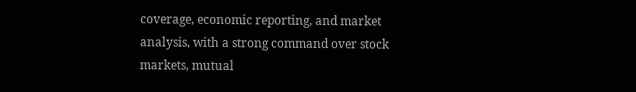coverage, economic reporting, and market analysis, with a strong command over stock markets, mutual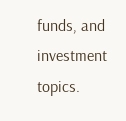funds, and investment topics.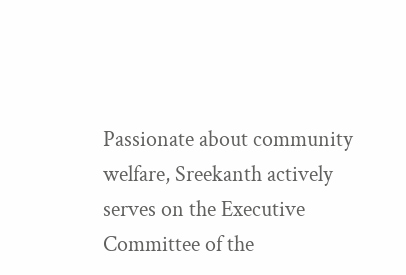Passionate about community welfare, Sreekanth actively serves on the Executive Committee of the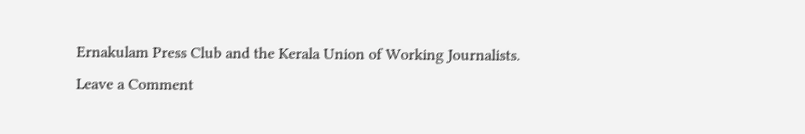Ernakulam Press Club and the Kerala Union of Working Journalists.
Leave a Comment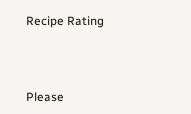Recipe Rating




Please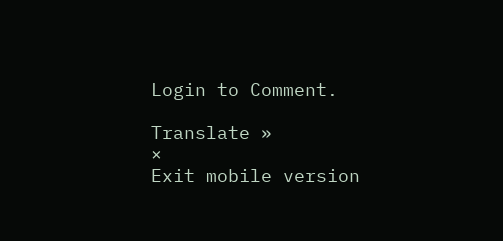Login to Comment.

Translate »
×
Exit mobile version